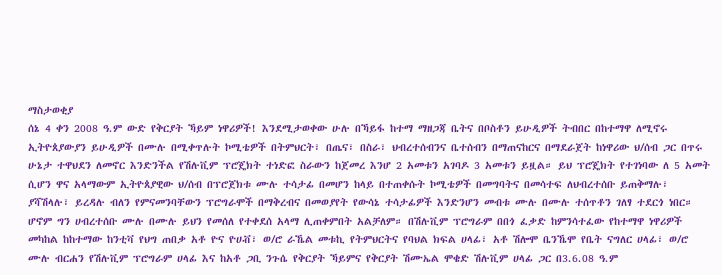ማስታወቂያ
ሰኔ 4 ቀን 2008 ዓ.ም ውድ የቅርያት ኻይም ነዋሪዎች! እንደሚታወቀው ሁሉ በኻይፋ ከተማ ማዘጋጃ ቤትና በቦስቶን ይሁዲዎች ትብበር በከተማዋ ለሚኖሩ ኢትዮጰያውያን ይሁዲዎች በሙሉ በሚቀጥሉት ኮሚቴዎች በትምህርት፣ በጤና፣ በስራ፣ ህብረተሰብንና ቤተሰብን በማጠናከርና በማደራጀት ከነዋሪው ህ/ሰብ ጋር በጥሩ ሁኔታ ተዋህደን ለመኖር እንድንችል የሽሉቪም ፕሮጄክት ተነድፎ ስራውን ከጀመረ እንሆ 2 አመቱን አገባዶ 3 አመቱን ይዟል። ይህ ፕሮጄክት የተገነባው ለ 5 አመት ሲሆን ዋና አላማውም ኢትዮጰያዊው ህ/ሰብ በፕሮጀክቱ ሙሉ ተሳታፊ በመሆን ከላይ በተጠቀሱት ኮሚቴዎች በመግባትና በመሳተፍ ለህብረተሰቡ ይጠቅማሉ፣ ያሻሽላሉ፣ ይረዳሉ ብለን የምናመንባቸውን ፕሮግራሞች በማቅረብና በመወያየት የውሳኔ ተሳታፊዎች እንድንሆን መብቱ ሙሉ በሙሉ ተሰጥቶን ገለፃ ተደርጎ ነበር። ሆኖም ግን ሀብረተሰቡ ሙሉ በሙሉ ይህን የመሰለ የተቀደሰ አላማ ሊጠቀምበት አልቻለም። በሽሉቪም ፕሮግራም በበጎ ፈቃድ ከምንሳተፈው የከተማዋ ነዋሪዎች መካከል ከከተማው ከንቲቫ የህግ ጠበቃ አቶ ዮና ዮሀቭ፣ ወ/ሮ ራኼል መቱኪ የትምህርትና የባህል ክፍል ሀላፊ፣ አቶ ሽሎሞ ቤንኼሞ የቤት ናግለር ሀላፊ፣ ወ/ሮ ሙሉ ብርሐን የሽሉቪም ፕሮግራም ሀላፊ እና ከአቶ ጋቢ ንጉሴ የቅርያት ኻይምና የቅርያት ሽሙኤል ሞቄድ ሽሉቪም ሀላፊ ጋር በ3.6.08 ዓ.ም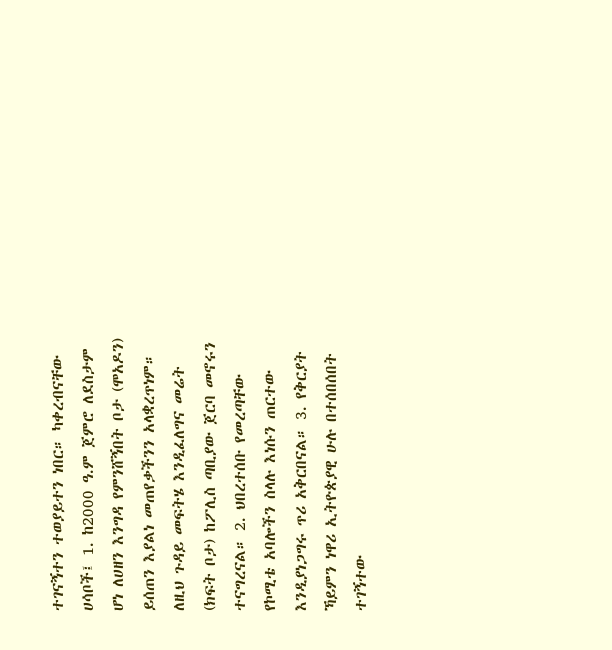ተገናኝተን ተወያይተን ነበር። ካቀረብናቸው ሀሳቦች፤ 1. ከ2000 ዓ.ም ጀምሮ ለደስታም ሆነ ለሀዘን እንግዳ የምንሸኝበት ቦታ (ሞአዶን) ይሰጠን እያልነ መጠየቃችንን አላቋረጥነም። ለዚህ ጉዳይ መፍትሄ እንዲፈለግና መሬት (ክፍት ቦታ) ከፖሊስ ጣቢያው ጀርባ መኖሩን ተናግረናል። 2. ህበረተሰቡ የመረጣቸው የኮሚቴ አባሎችን ስላሉ እነሱን ጠርተው እንዲያነጋግሩ ጥሪ አቅርበናል። 3. የቅርያት ኻይምን ነዋሪ ኢትዮጵያዊ ሁሉ በተሰበሰበት ተገኝተው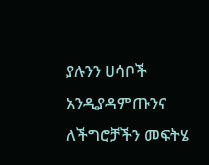ያሉንን ሀሳቦች አንዲያዳምጡንና ለችግሮቻችን መፍትሄ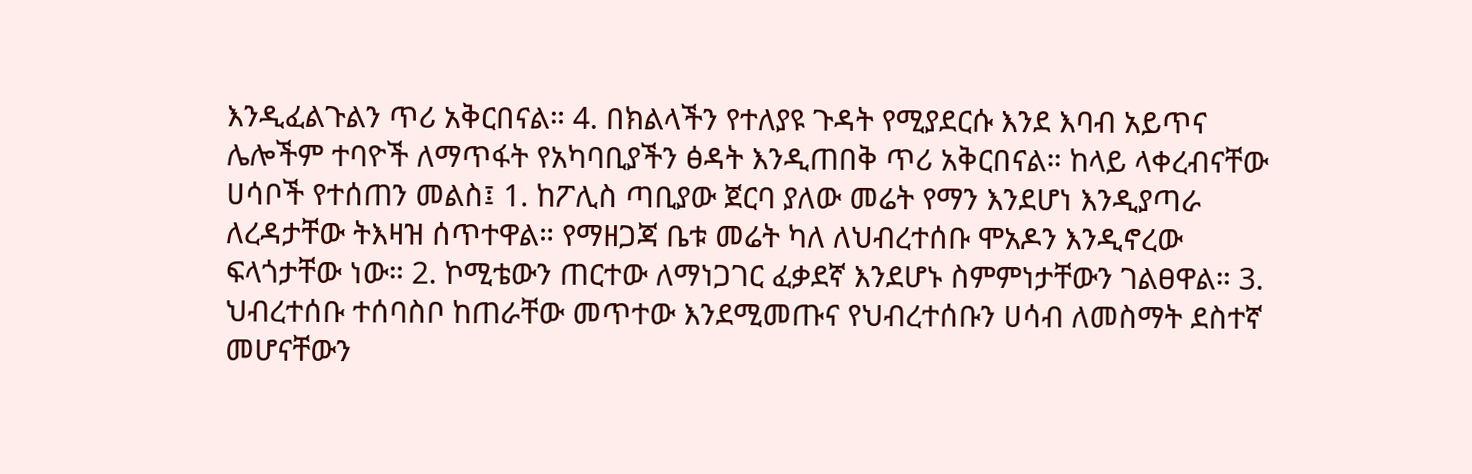እንዲፈልጉልን ጥሪ አቅርበናል። 4. በክልላችን የተለያዩ ጉዳት የሚያደርሱ እንደ እባብ አይጥና ሌሎችም ተባዮች ለማጥፋት የአካባቢያችን ፅዳት እንዲጠበቅ ጥሪ አቅርበናል። ከላይ ላቀረብናቸው ሀሳቦች የተሰጠን መልስ፤ 1. ከፖሊስ ጣቢያው ጀርባ ያለው መሬት የማን እንደሆነ እንዲያጣራ ለረዳታቸው ትእዛዝ ሰጥተዋል። የማዘጋጃ ቤቱ መሬት ካለ ለህብረተሰቡ ሞአዶን እንዲኖረው ፍላጎታቸው ነው። 2. ኮሚቴውን ጠርተው ለማነጋገር ፈቃደኛ እንደሆኑ ስምምነታቸውን ገልፀዋል። 3. ህብረተሰቡ ተሰባስቦ ከጠራቸው መጥተው እንደሚመጡና የህብረተሰቡን ሀሳብ ለመስማት ደስተኛ መሆናቸውን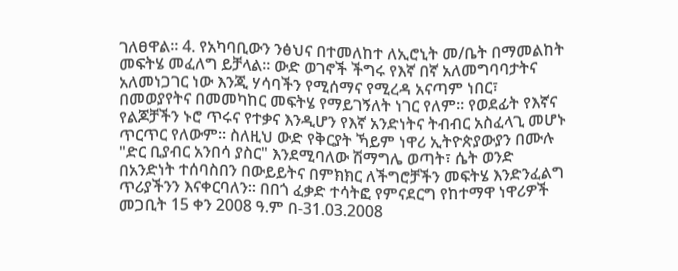ገለፀዋል። 4. የአካባቢውን ንፅህና በተመለከተ ለኢሮኒት መ/ቤት በማመልከት መፍትሄ መፈለግ ይቻላል። ውድ ወገኖች ችግሩ የእኛ በኛ አለመግባባታትና አለመነጋገር ነው እንጂ ሃሳባችን የሚሰማና የሚረዳ አናጣም ነበር፣ በመወያየትና በመመካከር መፍትሄ የማይገኝለት ነገር የለም። የወደፊት የእኛና የልጆቻችን ኑሮ ጥሩና የተቃና እንዲሆን የእኛ አንድነትና ትብብር አስፈላጊ መሆኑ ጥርጥር የለውም። ስለዚህ ውድ የቅርያት ኻይም ነዋሪ ኢትዮጵያውያን በሙሉ "ድር ቢያብር አንበሳ ያስር" እንደሚባለው ሽማግሌ ወጣት፣ ሴት ወንድ በአንድነት ተሰባስበን በውይይትና በምክክር ለችግሮቻችን መፍትሄ እንድንፈልግ ጥሪያችንን እናቀርባለን። በበጎ ፈቃድ ተሳትፎ የምናደርግ የከተማዋ ነዋሪዎች
መጋቢት 15 ቀን 2008 ዓ.ም በ-31.03.2008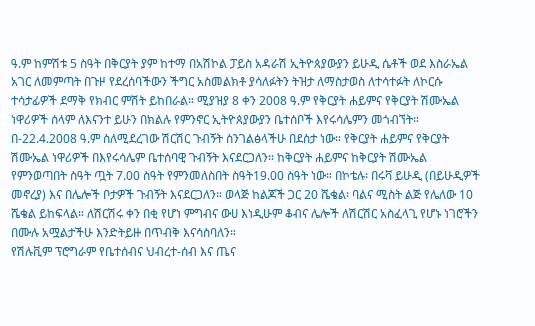ዓ.ም ከምሽቱ 5 ስዓት በቅርያት ያም ከተማ በአሽኮል ፓይስ አዳራሽ ኢትዮጰያውያን ይሁዲ ሴቶች ወደ እስራኤል አገር ለመምጣት በጉዞ የደረሰባችውን ችግር አስመልክቶ ያሳለፉትን ትዝታ ለማስታወስ ለተሳተፉት ለኮርሱ ተሳታፊዎች ደማቅ የክብር ምሽት ይከበራል። ሚያዝያ 8 ቀን 2008 ዓ.ም የቅርያት ሐይምና የቅርያት ሽሙኤል ነዋሪዎች ሰላም ለእናንተ ይሁን በክልሉ የምንኖር ኢትዮጰያውያን ቤተሰቦች እየሩሳሌምን መጎብኘት። በ-22.4.2008 ዓ.ም ስለሚደረገው ሽርሽር ጉብኝት ስንገልፅላችሁ በደስታ ነው። የቅርያት ሐይምና የቅርያት ሽሙኤል ነዋሪዎች በእየሩሳሌም ቤተሰባዊ ጉብኝት እናደርጋለን። ከቅርያት ሐይምና ከቅርያት ሽሙኤል የምንወጣበት ስዓት ጧት 7.00 ስዓት የምንመለስበት ስዓት19.00 ስዓት ነው። በኮቴሉ፡ በሩቫ ይሁዲ (በይሁዲዎች መኖረያ) እና በሌሎች ቦታዎች ጉብኝት እናደርጋለን። ወላጅ ከልጆች ጋር 20 ሼቄል፡ ባልና ሚስት ልጅ የሌለው 10 ሼቄል ይከፍላል። ለሽርሽሩ ቀን በቂ የሆነ ምግብና ውሀ እነዲሁም ቆብና ሌሎች ለሽርሽር አስፈላጊ የሆኑ ነገሮችን በሙሉ አሟልታችሁ እንድትይዙ በጥብቅ እናሳስባለን።
የሽሉቪም ፕሮግራም የቤተሰብና ህብረተ-ሰብ እና ጤና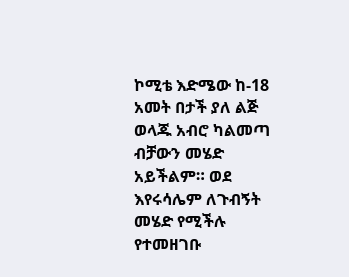ኮሚቴ እድሜው ከ-18 አመት በታች ያለ ልጅ ወላጁ አብሮ ካልመጣ ብቻውን መሄድ አይችልም። ወደ እየሩሳሌም ለጉብኝት መሄድ የሚችሉ የተመዘገቡ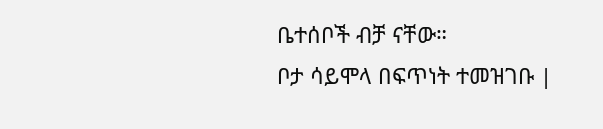ቤተሰቦች ብቻ ናቸው።
ቦታ ሳይሞላ በፍጥነት ተመዝገቡ |